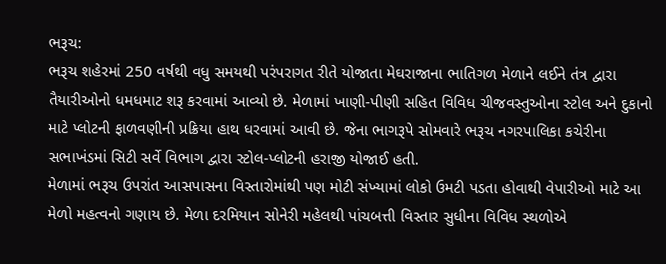ભરૂચ:
ભરૂચ શહેરમાં 250 વર્ષથી વધુ સમયથી પરંપરાગત રીતે યોજાતા મેઘરાજાના ભાતિગળ મેળાને લઈને તંત્ર દ્વારા તૈયારીઓનો ધમધમાટ શરૂ કરવામાં આવ્યો છે. મેળામાં ખાણી-પીણી સહિત વિવિધ ચીજવસ્તુઓના સ્ટોલ અને દુકાનો માટે પ્લોટની ફાળવણીની પ્રક્રિયા હાથ ધરવામાં આવી છે. જેના ભાગરૂપે સોમવારે ભરૂચ નગરપાલિકા કચેરીના સભાખંડમાં સિટી સર્વે વિભાગ દ્વારા સ્ટોલ-પ્લોટની હરાજી યોજાઈ હતી.
મેળામાં ભરૂચ ઉપરાંત આસપાસના વિસ્તારોમાંથી પણ મોટી સંખ્યામાં લોકો ઉમટી પડતા હોવાથી વેપારીઓ માટે આ મેળો મહત્વનો ગણાય છે. મેળા દરમિયાન સોનેરી મહેલથી પાંચબત્તી વિસ્તાર સુધીના વિવિધ સ્થળોએ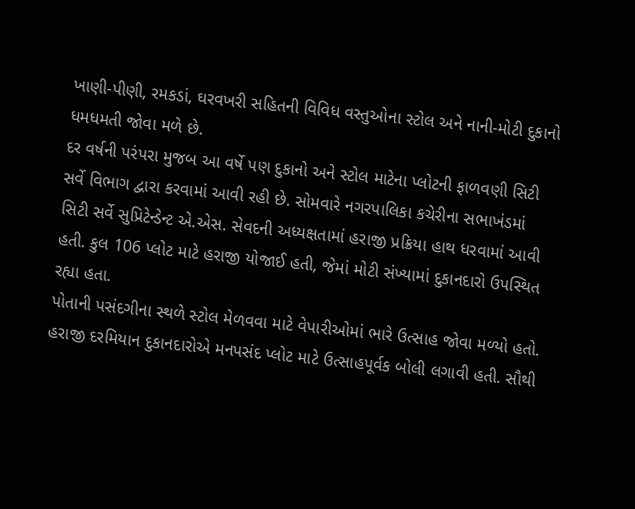ખાણી-પીણી, રમકડાં, ઘરવખરી સહિતની વિવિધ વસ્તુઓના સ્ટોલ અને નાની-મોટી દુકાનો ધમધમતી જોવા મળે છે.
દર વર્ષની પરંપરા મુજબ આ વર્ષે પણ દુકાનો અને સ્ટોલ માટેના પ્લોટની ફાળવણી સિટી સર્વે વિભાગ દ્વારા કરવામાં આવી રહી છે. સોમવારે નગરપાલિકા કચેરીના સભાખંડમાં સિટી સર્વે સુપ્રિટેન્ડેન્ટ એ.એસ. સેવદની અધ્યક્ષતામાં હરાજી પ્રક્રિયા હાથ ધરવામાં આવી હતી. કુલ 106 પ્લોટ માટે હરાજી યોજાઈ હતી, જેમાં મોટી સંખ્યામાં દુકાનદારો ઉપસ્થિત રહ્યા હતા.
પોતાની પસંદગીના સ્થળે સ્ટોલ મેળવવા માટે વેપારીઓમાં ભારે ઉત્સાહ જોવા મળ્યો હતો. હરાજી દરમિયાન દુકાનદારોએ મનપસંદ પ્લોટ માટે ઉત્સાહપૂર્વક બોલી લગાવી હતી. સૌથી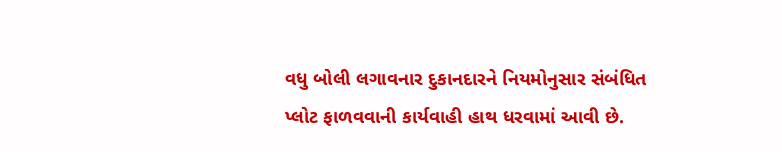વધુ બોલી લગાવનાર દુકાનદારને નિયમોનુસાર સંબંધિત પ્લોટ ફાળવવાની કાર્યવાહી હાથ ધરવામાં આવી છે.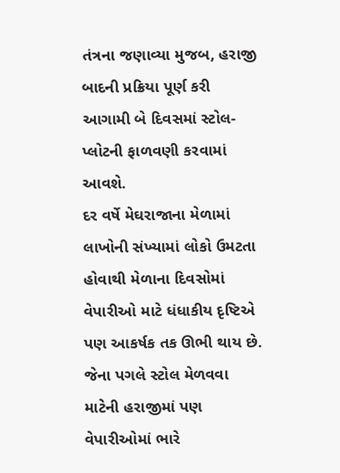તંત્રના જણાવ્યા મુજબ, હરાજી બાદની પ્રક્રિયા પૂર્ણ કરી આગામી બે દિવસમાં સ્ટોલ-પ્લોટની ફાળવણી કરવામાં આવશે.
દર વર્ષે મેઘરાજાના મેળામાં લાખોની સંખ્યામાં લોકો ઉમટતા હોવાથી મેળાના દિવસોમાં વેપારીઓ માટે ધંધાકીય દૃષ્ટિએ પણ આકર્ષક તક ઊભી થાય છે. જેના પગલે સ્ટોલ મેળવવા માટેની હરાજીમાં પણ વેપારીઓમાં ભારે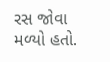રસ જોવા મળ્યો હતો.